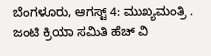ಬೆಂಗಳೂರು, ಆಗಸ್ಟ್ 4: ಮುಖ್ಯಮಂತ್ರಿ . ಜಂಟಿ ಕ್ರಿಯಾ ಸಮಿತಿ ಹೆಚ್ ವಿ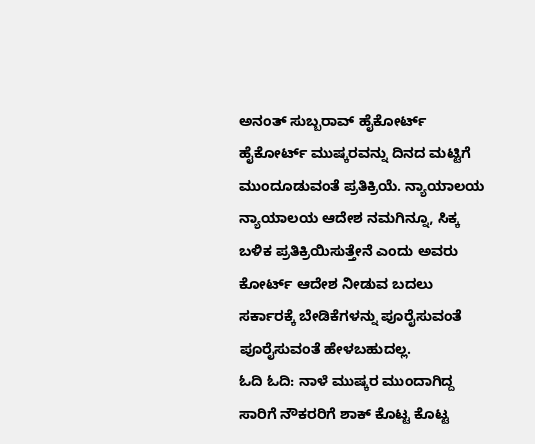ಅನಂತ್ ಸುಬ್ಬರಾವ್ ಹೈಕೋರ್ಟ್ ಹೈಕೋರ್ಟ್ ಮುಷ್ಕರವನ್ನು ದಿನದ ಮಟ್ಟಿಗೆ ಮುಂದೂಡುವಂತೆ ಪ್ರತಿಕ್ರಿಯೆ. ನ್ಯಾಯಾಲಯ ನ್ಯಾಯಾಲಯ ಆದೇಶ ನಮಗಿನ್ನೂ, ಸಿಕ್ಕ ಬಳಿಕ ಪ್ರತಿಕ್ರಿಯಿಸುತ್ತೇನೆ ಎಂದು ಅವರು ಕೋರ್ಟ್ ಆದೇಶ ನೀಡುವ ಬದಲು ಸರ್ಕಾರಕ್ಕೆ ಬೇಡಿಕೆಗಳನ್ನು ಪೂರೈಸುವಂತೆ ಪೂರೈಸುವಂತೆ ಹೇಳಬಹುದಲ್ಲ.
ಓದಿ ಓದಿ: ನಾಳೆ ಮುಷ್ಕರ ಮುಂದಾಗಿದ್ದ ಸಾರಿಗೆ ನೌಕರರಿಗೆ ಶಾಕ್ ಕೊಟ್ಟ ಕೊಟ್ಟ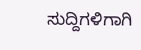ಸುದ್ದಿಗಳಿಗಾಗಿ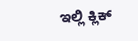ಇಲ್ಲಿ ಕ್ಲಿಕ್